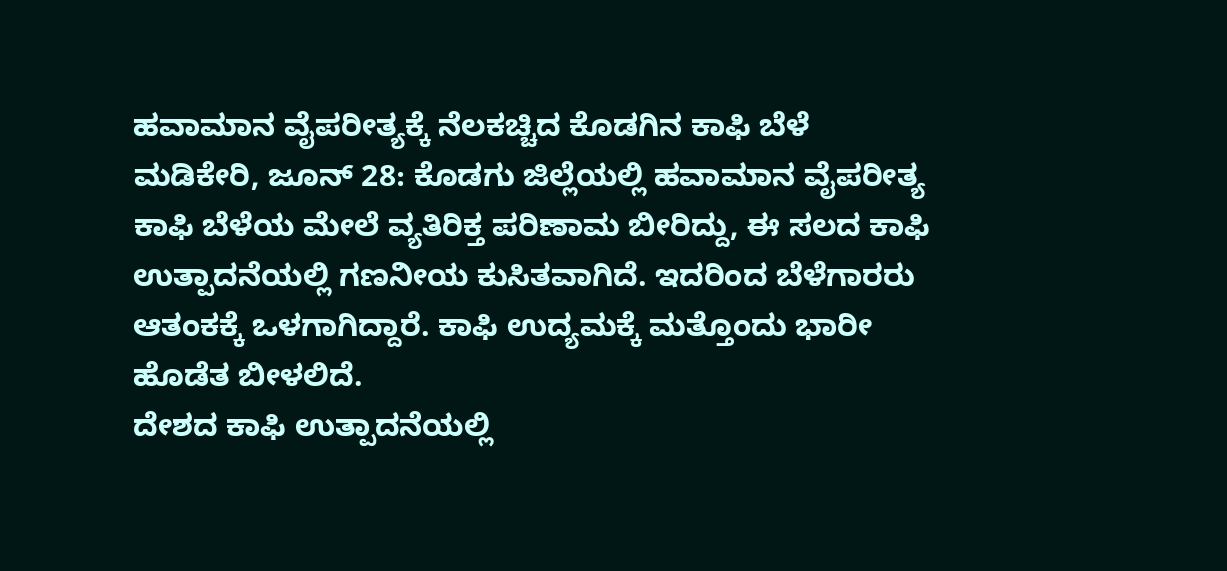ಹವಾಮಾನ ವೈಪರೀತ್ಯಕ್ಕೆ ನೆಲಕಚ್ಚಿದ ಕೊಡಗಿನ ಕಾಫಿ ಬೆಳೆ
ಮಡಿಕೇರಿ, ಜೂನ್ 28: ಕೊಡಗು ಜಿಲ್ಲೆಯಲ್ಲಿ ಹವಾಮಾನ ವೈಪರೀತ್ಯ ಕಾಫಿ ಬೆಳೆಯ ಮೇಲೆ ವ್ಯತಿರಿಕ್ತ ಪರಿಣಾಮ ಬೀರಿದ್ದು, ಈ ಸಲದ ಕಾಫಿ ಉತ್ಪಾದನೆಯಲ್ಲಿ ಗಣನೀಯ ಕುಸಿತವಾಗಿದೆ. ಇದರಿಂದ ಬೆಳೆಗಾರರು ಆತಂಕಕ್ಕೆ ಒಳಗಾಗಿದ್ದಾರೆ. ಕಾಫಿ ಉದ್ಯಮಕ್ಕೆ ಮತ್ತೊಂದು ಭಾರೀ ಹೊಡೆತ ಬೀಳಲಿದೆ.
ದೇಶದ ಕಾಫಿ ಉತ್ಪಾದನೆಯಲ್ಲಿ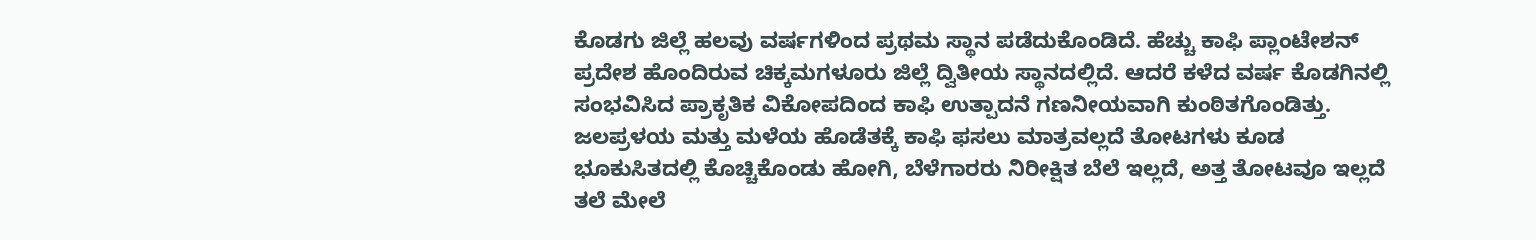ಕೊಡಗು ಜಿಲ್ಲೆ ಹಲವು ವರ್ಷಗಳಿಂದ ಪ್ರಥಮ ಸ್ಥಾನ ಪಡೆದುಕೊಂಡಿದೆ. ಹೆಚ್ಚು ಕಾಫಿ ಪ್ಲಾಂಟೇಶನ್ ಪ್ರದೇಶ ಹೊಂದಿರುವ ಚಿಕ್ಕಮಗಳೂರು ಜಿಲ್ಲೆ ದ್ವಿತೀಯ ಸ್ಥಾನದಲ್ಲಿದೆ. ಆದರೆ ಕಳೆದ ವರ್ಷ ಕೊಡಗಿನಲ್ಲಿ ಸಂಭವಿಸಿದ ಪ್ರಾಕೃತಿಕ ವಿಕೋಪದಿಂದ ಕಾಫಿ ಉತ್ಪಾದನೆ ಗಣನೀಯವಾಗಿ ಕುಂಠಿತಗೊಂಡಿತ್ತು.
ಜಲಪ್ರಳಯ ಮತ್ತು ಮಳೆಯ ಹೊಡೆತಕ್ಕೆ ಕಾಫಿ ಫಸಲು ಮಾತ್ರವಲ್ಲದೆ ತೋಟಗಳು ಕೂಡ ಭೂಕುಸಿತದಲ್ಲಿ ಕೊಚ್ಚಿಕೊಂಡು ಹೋಗಿ, ಬೆಳೆಗಾರರು ನಿರೀಕ್ಷಿತ ಬೆಲೆ ಇಲ್ಲದೆ, ಅತ್ತ ತೋಟವೂ ಇಲ್ಲದೆ ತಲೆ ಮೇಲೆ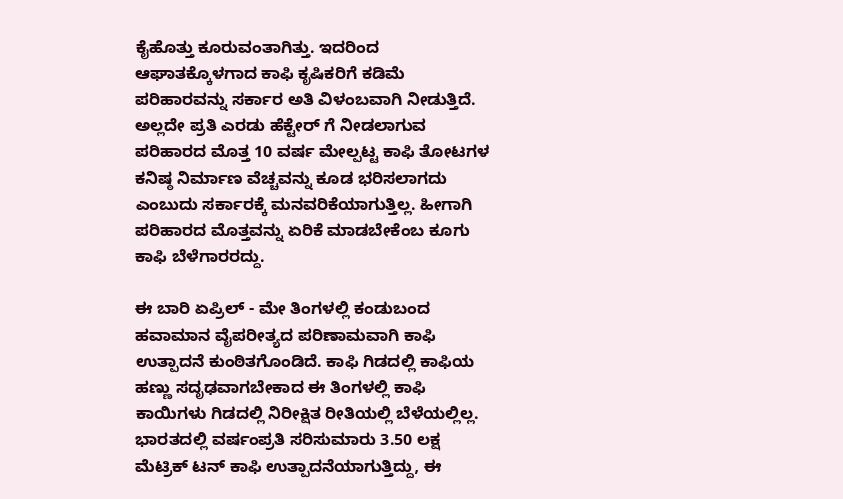ಕೈಹೊತ್ತು ಕೂರುವಂತಾಗಿತ್ತು. ಇದರಿಂದ ಆಘಾತಕ್ಕೊಳಗಾದ ಕಾಫಿ ಕೃಷಿಕರಿಗೆ ಕಡಿಮೆ ಪರಿಹಾರವನ್ನು ಸರ್ಕಾರ ಅತಿ ವಿಳಂಬವಾಗಿ ನೀಡುತ್ತಿದೆ. ಅಲ್ಲದೇ ಪ್ರತಿ ಎರಡು ಹೆಕ್ಟೇರ್ ಗೆ ನೀಡಲಾಗುವ ಪರಿಹಾರದ ಮೊತ್ತ 10 ವರ್ಷ ಮೇಲ್ಪಟ್ಟ ಕಾಫಿ ತೋಟಗಳ ಕನಿಷ್ಠ ನಿರ್ಮಾಣ ವೆಚ್ಚವನ್ನು ಕೂಡ ಭರಿಸಲಾಗದು ಎಂಬುದು ಸರ್ಕಾರಕ್ಕೆ ಮನವರಿಕೆಯಾಗುತ್ತಿಲ್ಲ. ಹೀಗಾಗಿ ಪರಿಹಾರದ ಮೊತ್ತವನ್ನು ಏರಿಕೆ ಮಾಡಬೇಕೆಂಬ ಕೂಗು ಕಾಫಿ ಬೆಳೆಗಾರರದ್ದು.

ಈ ಬಾರಿ ಏಪ್ರಿಲ್ - ಮೇ ತಿಂಗಳಲ್ಲಿ ಕಂಡುಬಂದ ಹವಾಮಾನ ವೈಪರೀತ್ಯದ ಪರಿಣಾಮವಾಗಿ ಕಾಫಿ ಉತ್ಪಾದನೆ ಕುಂಠಿತಗೊಂಡಿದೆ. ಕಾಫಿ ಗಿಡದಲ್ಲಿ ಕಾಫಿಯ ಹಣ್ಣು ಸದೃಢವಾಗಬೇಕಾದ ಈ ತಿಂಗಳಲ್ಲಿ ಕಾಫಿ ಕಾಯಿಗಳು ಗಿಡದಲ್ಲಿ ನಿರೀಕ್ಷಿತ ರೀತಿಯಲ್ಲಿ ಬೆಳೆಯಲ್ಲಿಲ್ಲ.
ಭಾರತದಲ್ಲಿ ವರ್ಷಂಪ್ರತಿ ಸರಿಸುಮಾರು 3.50 ಲಕ್ಷ ಮೆಟ್ರಿಕ್ ಟನ್ ಕಾಫಿ ಉತ್ಪಾದನೆಯಾಗುತ್ತಿದ್ದು, ಈ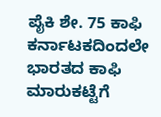ಪೈಕಿ ಶೇ. 75 ಕಾಫಿ ಕರ್ನಾಟಕದಿಂದಲೇ ಭಾರತದ ಕಾಫಿ ಮಾರುಕಟ್ಟೆಗೆ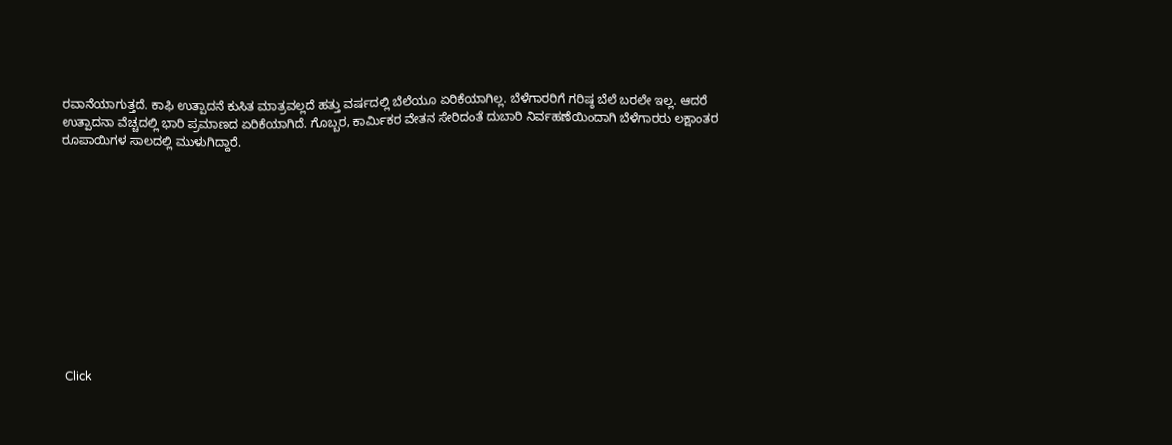ರವಾನೆಯಾಗುತ್ತದೆ. ಕಾಫಿ ಉತ್ಪಾದನೆ ಕುಸಿತ ಮಾತ್ರವಲ್ಲದೆ ಹತ್ತು ವರ್ಷದಲ್ಲಿ ಬೆಲೆಯೂ ಏರಿಕೆಯಾಗಿಲ್ಲ. ಬೆಳೆಗಾರರಿಗೆ ಗರಿಷ್ಠ ಬೆಲೆ ಬರಲೇ ಇಲ್ಲ. ಆದರೆ ಉತ್ಪಾದನಾ ವೆಚ್ಚದಲ್ಲಿ ಭಾರಿ ಪ್ರಮಾಣದ ಏರಿಕೆಯಾಗಿದೆ. ಗೊಬ್ಬರ, ಕಾರ್ಮಿಕರ ವೇತನ ಸೇರಿದಂತೆ ದುಬಾರಿ ನಿರ್ವಹಣೆಯಿಂದಾಗಿ ಬೆಳೆಗಾರರು ಲಕ್ಷಾಂತರ ರೂಪಾಯಿಗಳ ಸಾಲದಲ್ಲಿ ಮುಳುಗಿದ್ದಾರೆ.












Click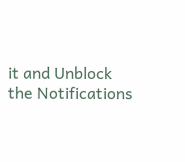it and Unblock the Notifications